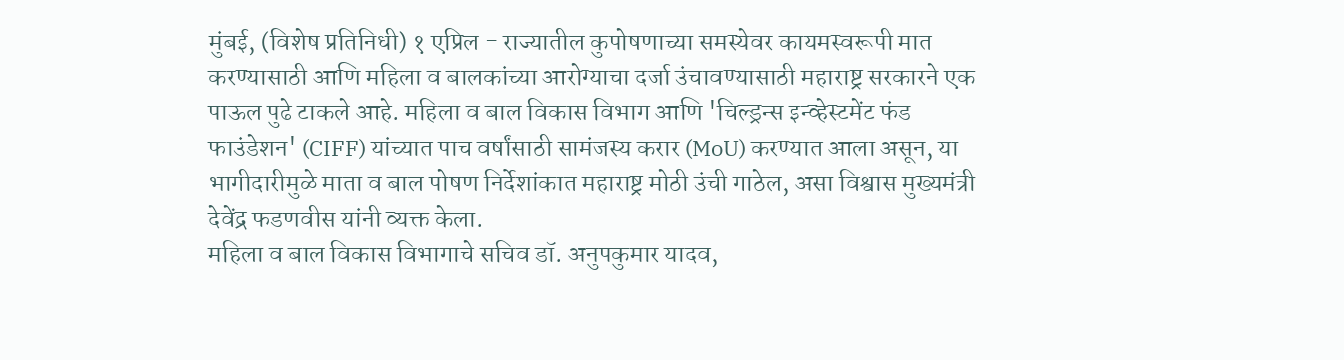मुंबई, (विशेष प्रतिनिधी) १ एप्रिल - राज्यातील कुपोषणाच्या समस्येवर कायमस्वरूपी मात करण्यासाठी आणि महिला व बालकांच्या आरोग्याचा दर्जा उंचावण्यासाठी महाराष्ट्र सरकारने एक पाऊल पुढे टाकले आहे. महिला व बाल विकास विभाग आणि 'चिल्ड्रन्स इन्व्हेस्टमेंट फंड फाउंडेशन' (CIFF) यांच्यात पाच वर्षांसाठी सामंजस्य करार (MoU) करण्यात आला असून, या भागीदारीमुळे माता व बाल पोषण निर्देशांकात महाराष्ट्र मोठी उंची गाठेल, असा विश्वास मुख्यमंत्री देवेंद्र फडणवीस यांनी व्यक्त केला.
महिला व बाल विकास विभागाचे सचिव डॉ. अनुपकुमार यादव,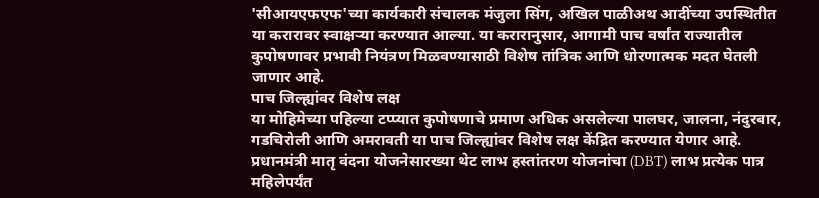'सीआयएफएफ'च्या कार्यकारी संचालक मंजुला सिंग, अखिल पाळीअथ आदींच्या उपस्थितीत या करारावर स्वाक्षऱ्या करण्यात आल्या. या करारानुसार, आगामी पाच वर्षांत राज्यातील कुपोषणावर प्रभावी नियंत्रण मिळवण्यासाठी विशेष तांत्रिक आणि धोरणात्मक मदत घेतली जाणार आहे.
पाच जिल्ह्यांवर विशेष लक्ष
या मोहिमेच्या पहिल्या टप्प्यात कुपोषणाचे प्रमाण अधिक असलेल्या पालघर, जालना, नंदुरबार, गडचिरोली आणि अमरावती या पाच जिल्ह्यांवर विशेष लक्ष केंद्रित करण्यात येणार आहे. प्रधानमंत्री मातृ वंदना योजनेसारख्या थेट लाभ हस्तांतरण योजनांचा (DBT) लाभ प्रत्येक पात्र महिलेपर्यंत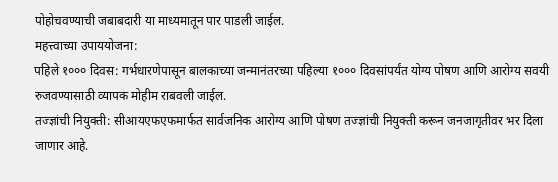पोहोचवण्याची जबाबदारी या माध्यमातून पार पाडली जाईल.
महत्त्वाच्या उपाययोजना:
पहिले १००० दिवस: गर्भधारणेपासून बालकाच्या जन्मानंतरच्या पहिल्या १००० दिवसांपर्यंत योग्य पोषण आणि आरोग्य सवयी रुजवण्यासाठी व्यापक मोहीम राबवली जाईल.
तज्ज्ञांची नियुक्ती: सीआयएफएफमार्फत सार्वजनिक आरोग्य आणि पोषण तज्ज्ञांची नियुक्ती करून जनजागृतीवर भर दिला जाणार आहे.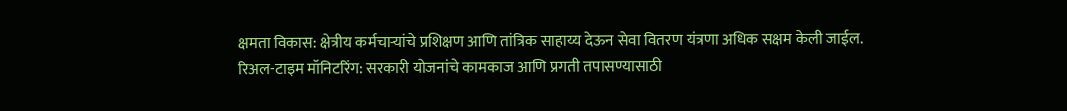क्षमता विकास: क्षेत्रीय कर्मचाऱ्यांचे प्रशिक्षण आणि तांत्रिक साहाय्य देऊन सेवा वितरण यंत्रणा अधिक सक्षम केली जाईल.
रिअल-टाइम मॉनिटरिंग: सरकारी योजनांचे कामकाज आणि प्रगती तपासण्यासाठी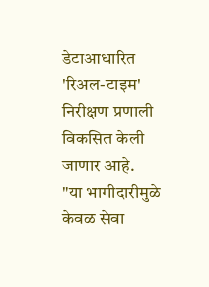डेटाआधारित 'रिअल-टाइम' निरीक्षण प्रणाली विकसित केली जाणार आहे.
"या भागीदारीमुळे केवळ सेवा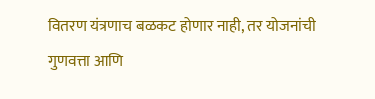वितरण यंत्रणाच बळकट होणार नाही, तर योजनांची गुणवत्ता आणि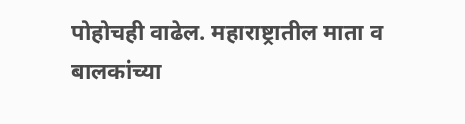पोहोचही वाढेल. महाराष्ट्रातील माता व बालकांच्या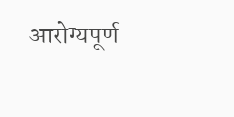आरोग्यपूर्ण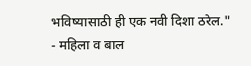भविष्यासाठी ही एक नवी दिशा ठरेल."
- महिला व बाल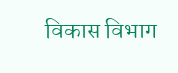विकास विभाग